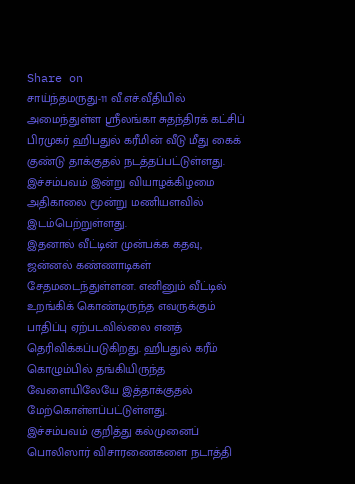Share on
சாய்ந்தமருது-11 வீ.எச்.வீதியில் அமைந்துள்ள ஸ்ரீலங்கா சுதந்திரக் கட்சிப் பிரமுகர் ஹிபதுல் கரீமின் வீடு மீது கைக் குண்டு தாக்குதல் நடத்தப்பட்டுள்ளது. இச்சம்பவம் இன்று வியாழக்கிழமை அதிகாலை மூன்று மணியளவில் இடம்பெற்றுள்ளது.
இதனால் வீட்டின் முன்பக்க கதவு, ஜன்னல் கண்ணாடிகள் சேதமடைந்துள்ளன. எனினும் வீட்டில் உறங்கிக் கொண்டிருந்த எவருக்கும் பாதிப்பு ஏற்படவில்லை எனத் தெரிவிக்கப்படுகிறது. ஹிபதுல் கரீம் கொழும்பில் தங்கியிருந்த வேளையிலேயே இத்தாக்குதல் மேற்கொள்ளப்பட்டுள்ளது.
இச்சம்பவம் குறித்து கல்முனைப் பொலிஸார் விசாரணைகளை நடாத்தி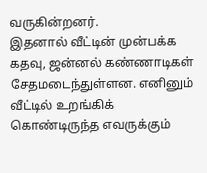வருகின்றனர்.
இதனால் வீட்டின் முன்பக்க கதவு, ஜன்னல் கண்ணாடிகள் சேதமடைந்துள்ளன. எனினும் வீட்டில் உறங்கிக் கொண்டிருந்த எவருக்கும்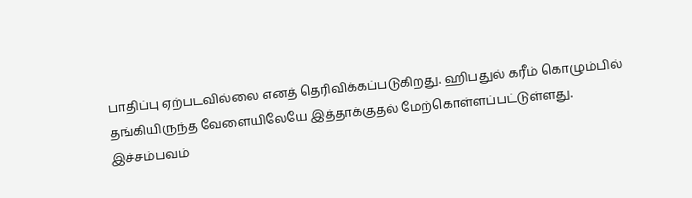பாதிப்பு ஏற்படவில்லை எனத் தெரிவிக்கப்படுகிறது. ஹிபதுல் கரீம் கொழும்பில் தங்கியிருந்த வேளையிலேயே இத்தாக்குதல் மேற்கொள்ளப்பட்டுள்ளது.
இச்சம்பவம்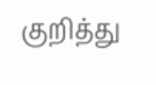குறித்து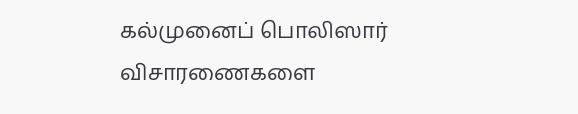கல்முனைப் பொலிஸார் விசாரணைகளை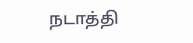நடாத்தி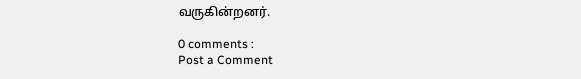வருகின்றனர்.

0 comments :
Post a Comment